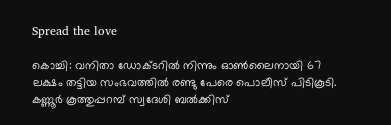Spread the love

കൊച്ചി: വനിതാ ഡോക്ടറിൽ നിന്നും ഓൺലൈനായി 67 ലക്ഷം തട്ടിയ സംഭവത്തിൽ രണ്ടു പേരെ പൊലീസ് പിടികൂടി.
കണ്ണൂർ കൂത്തുപ്പറമ്പ് സ്വദേശി ബൽക്കിസ്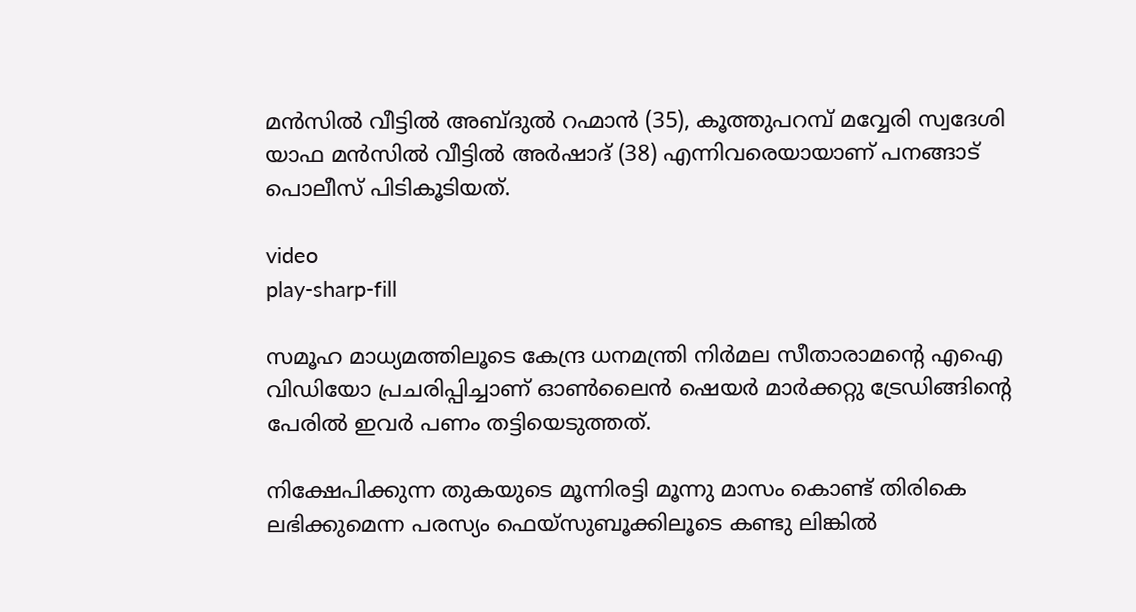മൻസിൽ വീട്ടിൽ അബ്ദുൽ റഹ്മാൻ (35), കൂത്തുപറമ്പ് മവ്വേരി സ്വദേശി യാഫ മൻസിൽ വീട്ടിൽ അർഷാദ് (38) എന്നിവരെയായാണ് പനങ്ങാട് പൊലീസ് പിടികൂടിയത്.

video
play-sharp-fill

സമൂഹ മാധ്യമത്തിലൂടെ കേന്ദ്ര ധനമന്ത്രി നിർമല സീതാരാമന്റെ എഐ വിഡിയോ പ്രചരിപ്പിച്ചാണ് ഓൺലൈൻ ഷെയർ മാർക്കറ്റു ട്രേഡിങ്ങിന്റെ പേരിൽ ഇവർ പണം തട്ടിയെടുത്തത്.

നിക്ഷേപിക്കുന്ന തുകയുടെ മൂന്നിരട്ടി മൂന്നു മാസം കൊണ്ട് തിരികെ ലഭിക്കുമെന്ന പരസ്യം ഫെയ്സുബൂക്കിലൂടെ കണ്ടു ലിങ്കിൽ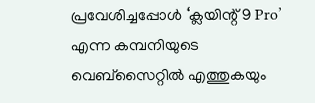പ്രവേശിച്ചപ്പോൾ ‘ക്ലയിന്റ് 9 Pro’ എന്ന കമ്പനിയുടെ വെബ്‌സൈറ്റിൽ എത്തുകയും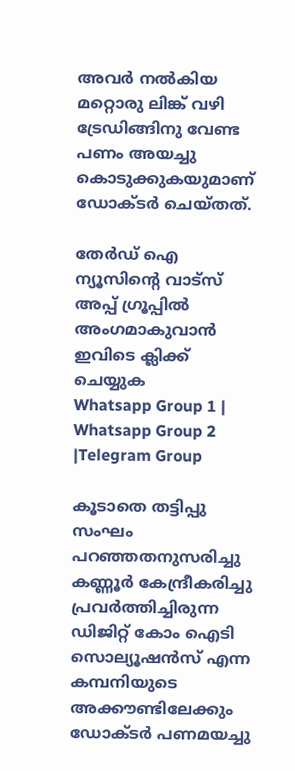അവർ നൽകിയ മറ്റൊരു ലിങ്ക് വഴി ട്രേഡിങ്ങിനു വേണ്ട പണം അയച്ചു കൊടുക്കുകയുമാണ് ഡോക്ടർ ചെയ്തത്.

തേർഡ് ഐ ന്യൂസിന്റെ വാട്സ് അപ്പ് ഗ്രൂപ്പിൽ അംഗമാകുവാൻ ഇവിടെ ക്ലിക്ക് ചെയ്യുക
Whatsapp Group 1 | Whatsapp Group 2 |Telegram Group

കൂടാതെ തട്ടിപ്പു സംഘം പറഞ്ഞതനുസരിച്ചു കണ്ണൂർ കേന്ദ്രീകരിച്ചു പ്രവർത്തിച്ചിരുന്ന ഡിജിറ്റ് കോം ഐടി സൊല്യൂഷൻസ് എന്ന കമ്പനിയുടെ അക്കൗണ്ടിലേക്കും ഡോക്ടർ പണമയച്ചു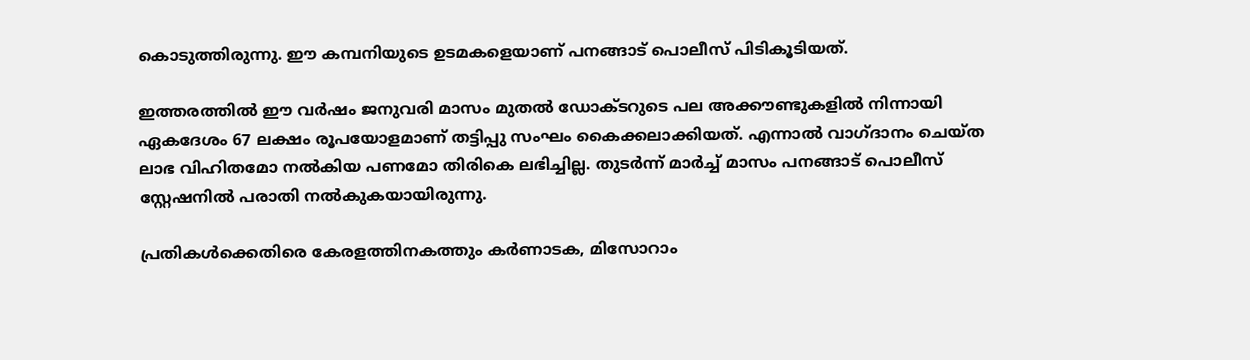കൊടുത്തിരുന്നു. ഈ കമ്പനിയുടെ ഉടമകളെയാണ് പനങ്ങാട് പൊലീസ് പിടികൂടിയത്.

ഇത്തരത്തിൽ ഈ വർഷം ജനുവരി മാസം മുതൽ ഡോക്ടറുടെ പല അക്കൗണ്ടുകളിൽ നിന്നായി ഏകദേശം 67 ലക്ഷം രൂപയോളമാണ് തട്ടിപ്പു സംഘം കൈക്കലാക്കിയത്. എന്നാൽ വാഗ്ദാനം ചെയ്ത ലാഭ വിഹിതമോ നൽകിയ പണമോ തിരികെ ലഭിച്ചില്ല. തുടർന്ന് മാർച്ച് മാസം പനങ്ങാട് പൊലീസ് സ്റ്റേഷനിൽ പരാതി നൽകുകയായിരുന്നു.

പ്രതികൾക്കെതിരെ കേരളത്തിനകത്തും കർണാടക, മിസോറാം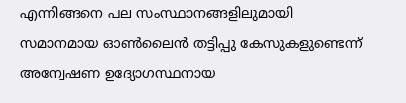എന്നിങ്ങനെ പല സംസ്ഥാനങ്ങളിലുമായി സമാനമായ ഓൺലൈൻ തട്ടിപ്പു കേസുകളുണ്ടെന്ന് അന്വേഷണ ഉദ്യോഗസ്ഥനായ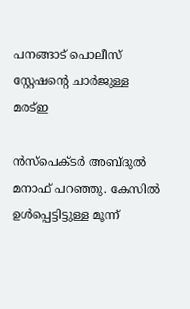പനങ്ങാട് പൊലീസ് സ്റ്റേഷന്റെ ചാർജുള്ള മരട്ഇ

ൻസ്‌പെക്ടർ അബ്ദുൽ മനാഫ് പറഞ്ഞു. കേസിൽ ഉൾപ്പെട്ടിട്ടുള്ള മൂന്ന്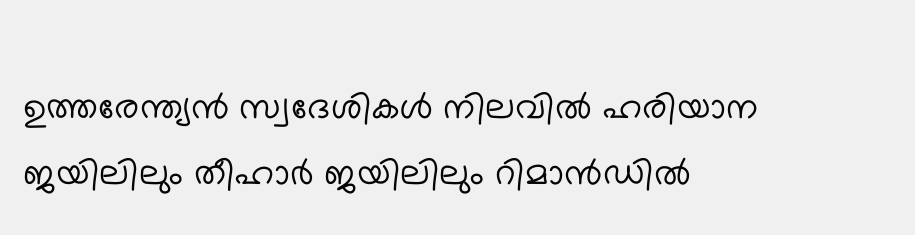ഉത്തരേന്ത്യൻ സ്വദേശികൾ നിലവിൽ ഹരിയാന ജയിലിലും തീഹാർ ജയിലിലും റിമാൻഡിൽ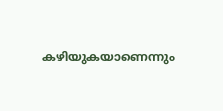കഴിയുകയാണെന്നും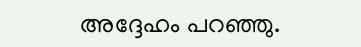അദ്ദേഹം പറഞ്ഞു.